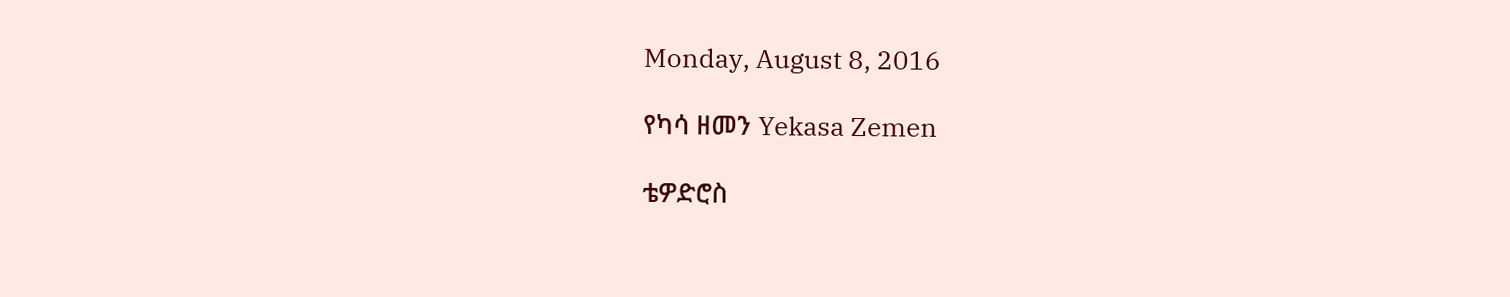Monday, August 8, 2016

የካሳ ዘመን Yekasa Zemen

ቴዎድሮስ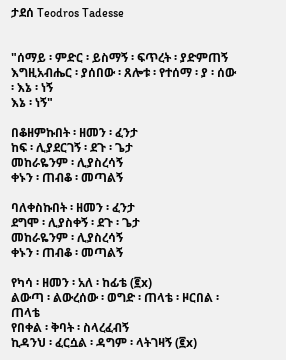ታደሰ Teodros Tadesse


"ሰማይ ፡ ምድር ፡ ይስማኝ ፡ ፍጥረት ፡ ያድምጠኝ
እግዚአብሔር ፡ ያሰበው ፡ ጸሎቱ ፡ የተሰማ ፡ ያ ፡ ሰው ፡ እኔ ፡ ነኝ
እኔ ፡ ነኝ"

በቆዘምኩበት ፡ ዘመን ፡ ፈንታ
ከፍ ፡ ሊያደርገኝ ፡ ደጉ ፡ ጌታ
መከራዬንም ፡ ሊያስረሳኝ
ቀኑን ፡ ጠብቆ ፡ መጣልኝ

ባለቀስኩበት ፡ ዘመን ፡ ፈንታ
ደግሞ ፡ ሊያስቀኝ ፡ ደጉ ፡ ጌታ
መከራዬንም ፡ ሊያስረሳኝ
ቀኑን ፡ ጠብቆ ፡ መጣልኝ

የካሳ ፡ ዘመን ፡ አለ ፡ ከፊቴ (፪x)
ልውጣ ፡ ልውረሰው ፡ ወግድ ፡ ጠላቴ ፡ ዞርበል ፡ ጠላቴ
የበቀል ፡ ቅባት ፡ ስላረፈብኝ
ኪዳንህ ፡ ፈርሷል ፡ ዳግም ፡ ላትገዛኝ (፪x)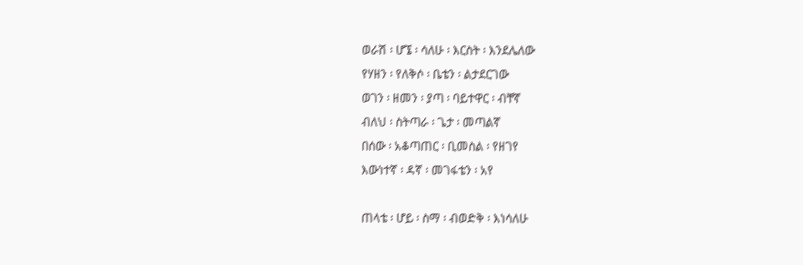ወራሽ ፡ ሆኜ ፡ ሳለሁ ፡ እርስት ፡ እንደሌለው
የሃዘን ፡ የለቅሶ ፡ ቤቴን ፡ ልታደርገው
ወገን ፡ ዘመን ፡ ያጣ ፡ ባይተዋር ፡ ብቸኛ
ብለህ ፡ ስትጣራ ፡ ጌታ ፡ መጣልኛ
በሰው ፡ አቆጣጠር ፡ ቢመስል ፡ የዘገየ
እውነተኛ ፡ ዳኛ ፡ መገፋቴን ፡ አየ

ጠላቴ ፡ ሆይ ፡ ስማ ፡ ብወድቅ ፡ እነሳለሁ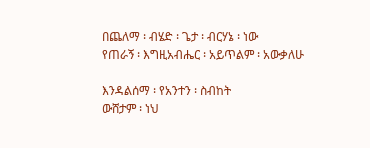በጨለማ ፡ ብሄድ ፡ ጌታ ፡ ብርሃኔ ፡ ነው
የጠራኝ ፡ እግዚአብሔር ፡ አይጥልም ፡ አውቃለሁ

እንዳልሰማ ፡ የአንተን ፡ ስብከት
ውሸታም ፡ ነህ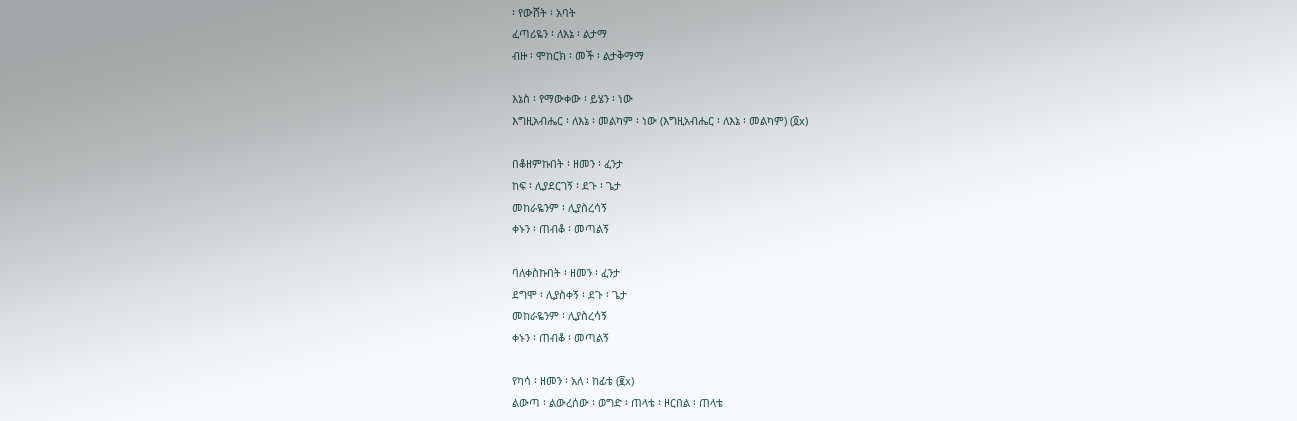፡ የውሸት ፡ አባት
ፈጣሪዬን ፡ ለእኔ ፡ ልታማ
ብዙ ፡ ሞከርክ ፡ መች ፡ ልታቅማማ

እኔስ ፡ የማውቀው ፡ ይሄን ፡ ነው
እግዚአብሔር ፡ ለእኔ ፡ መልካም ፡ ነው (እግዚአብሔር ፡ ለእኔ ፡ መልካም) (፬x)

በቆዘምኩበት ፡ ዘመን ፡ ፈንታ
ከፍ ፡ ሊያደርገኝ ፡ ደጉ ፡ ጌታ
መከራዬንም ፡ ሊያስረሳኝ
ቀኑን ፡ ጠብቆ ፡ መጣልኝ

ባለቀስኩበት ፡ ዘመን ፡ ፈንታ
ደግሞ ፡ ሊያስቀኝ ፡ ደጉ ፡ ጌታ
መከራዬንም ፡ ሊያስረሳኝ
ቀኑን ፡ ጠብቆ ፡ መጣልኝ

የካሳ ፡ ዘመን ፡ አለ ፡ ከፊቴ (፪x)
ልውጣ ፡ ልውረሰው ፡ ወግድ ፡ ጠላቴ ፡ ዞርበል ፡ ጠላቴ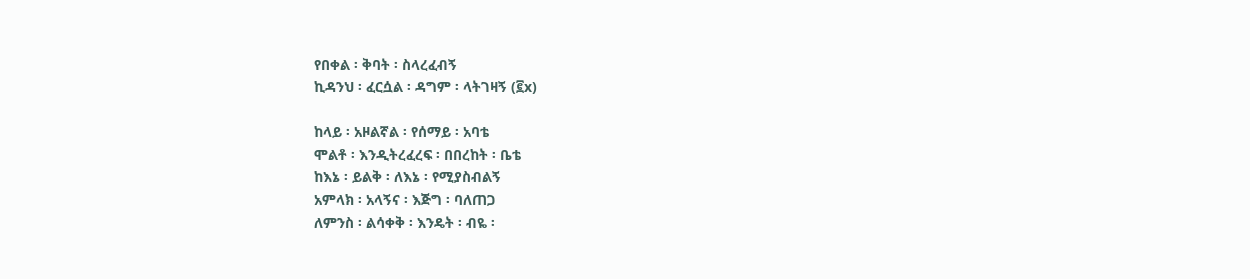የበቀል ፡ ቅባት ፡ ስላረፈብኝ
ኪዳንህ ፡ ፈርሷል ፡ ዳግም ፡ ላትገዛኝ (፪x)

ከላይ ፡ አዞልኛል ፡ የሰማይ ፡ አባቴ
ሞልቶ ፡ እንዲትረፈረፍ ፡ በበረከት ፡ ቤቴ
ከእኔ ፡ ይልቅ ፡ ለእኔ ፡ የሚያስብልኝ
አምላክ ፡ አላኝና ፡ እጅግ ፡ ባለጠጋ
ለምንስ ፡ ልሳቀቅ ፡ እንዴት ፡ ብዬ ፡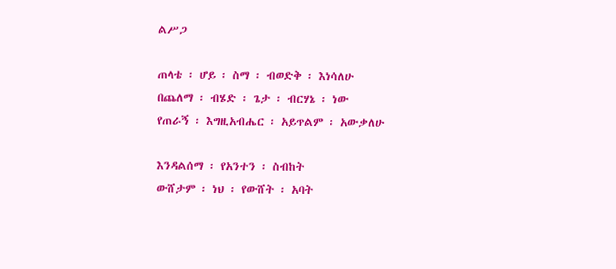ልሥጋ

ጠላቴ ፡ ሆይ ፡ ስማ ፡ ብወድቅ ፡ እነሳለሁ
በጨለማ ፡ ብሄድ ፡ ጌታ ፡ ብርሃኔ ፡ ነው
የጠራኝ ፡ እግዚአብሔር ፡ አይጥልም ፡ አውቃለሁ

እንዳልሰማ ፡ የአንተን ፡ ስብከት
ውሸታም ፡ ነህ ፡ የውሸት ፡ አባት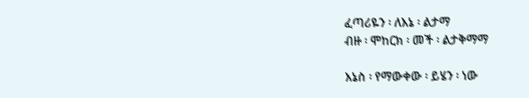ፈጣሪዬን ፡ ለእኔ ፡ ልታማ
ብዙ ፡ ሞከርክ ፡ መች ፡ ልታቅማማ

እኔስ ፡ የማውቀው ፡ ይሄን ፡ ነው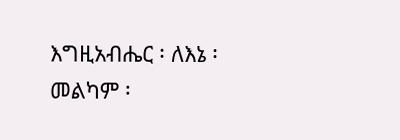እግዚአብሔር ፡ ለእኔ ፡ መልካም ፡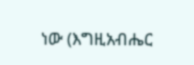ነው (እግዚአብሔር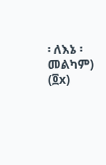፡ ለእኔ ፡ መልካም) (፬x)